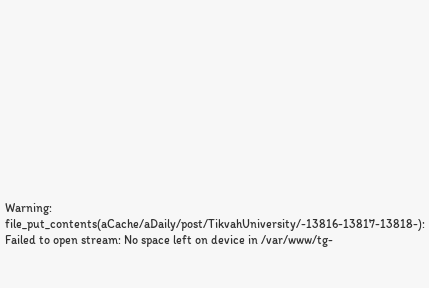Warning: file_put_contents(aCache/aDaily/post/TikvahUniversity/-13816-13817-13818-): Failed to open stream: No space left on device in /var/www/tg-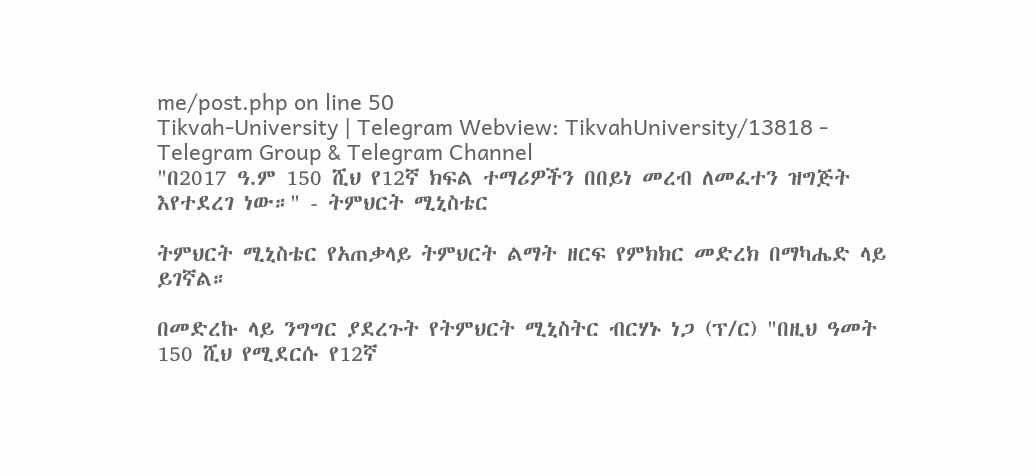me/post.php on line 50
Tikvah-University | Telegram Webview: TikvahUniversity/13818 -
Telegram Group & Telegram Channel
"በ2017 ዓ.ም 150 ሺህ የ12ኛ ክፍል ተማሪዎችን በበይነ መረብ ለመፈተን ዝግጅት እየተደረገ ነው።" - ትምህርት ሚኒስቴር

ትምህርት ሚኒስቴር የአጠቃላይ ትምህርት ልማት ዘርፍ የምክክር መድረክ በማካሔድ ላይ ይገኛል።

በመድረኩ ላይ ንግግር ያደረጉት የትምህርት ሚኒስትር ብርሃኑ ነጋ (ፕ/ር) "በዚህ ዓመት 150 ሺህ የሚደርሱ የ12ኛ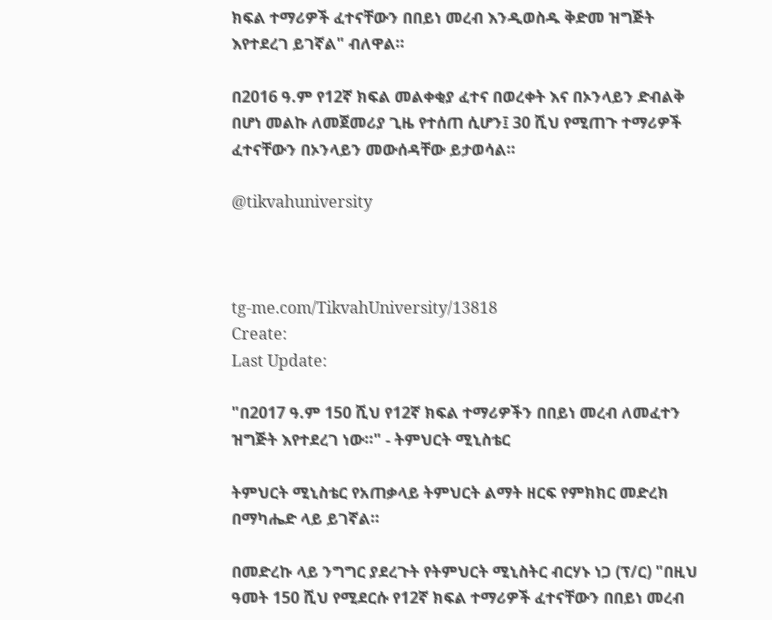ክፍል ተማሪዎች ፈተናቸውን በበይነ መረብ እንዲወስዱ ቅድመ ዝግጅት እየተደረገ ይገኛል" ብለዋል።

በ2016 ዓ.ም የ12ኛ ክፍል መልቀቂያ ፈተና በወረቀት እና በኦንላይን ድብልቅ በሆነ መልኩ ለመጀመሪያ ጊዜ የተሰጠ ሲሆን፤ 30 ሺህ የሚጠጉ ተማሪዎች ፈተናቸውን በኦንላይን መውሰዳቸው ይታወሳል።

@tikvahuniversity



tg-me.com/TikvahUniversity/13818
Create:
Last Update:

"በ2017 ዓ.ም 150 ሺህ የ12ኛ ክፍል ተማሪዎችን በበይነ መረብ ለመፈተን ዝግጅት እየተደረገ ነው።" - ትምህርት ሚኒስቴር

ትምህርት ሚኒስቴር የአጠቃላይ ትምህርት ልማት ዘርፍ የምክክር መድረክ በማካሔድ ላይ ይገኛል።

በመድረኩ ላይ ንግግር ያደረጉት የትምህርት ሚኒስትር ብርሃኑ ነጋ (ፕ/ር) "በዚህ ዓመት 150 ሺህ የሚደርሱ የ12ኛ ክፍል ተማሪዎች ፈተናቸውን በበይነ መረብ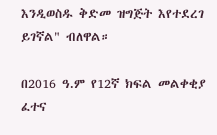እንዲወስዱ ቅድመ ዝግጅት እየተደረገ ይገኛል" ብለዋል።

በ2016 ዓ.ም የ12ኛ ክፍል መልቀቂያ ፈተና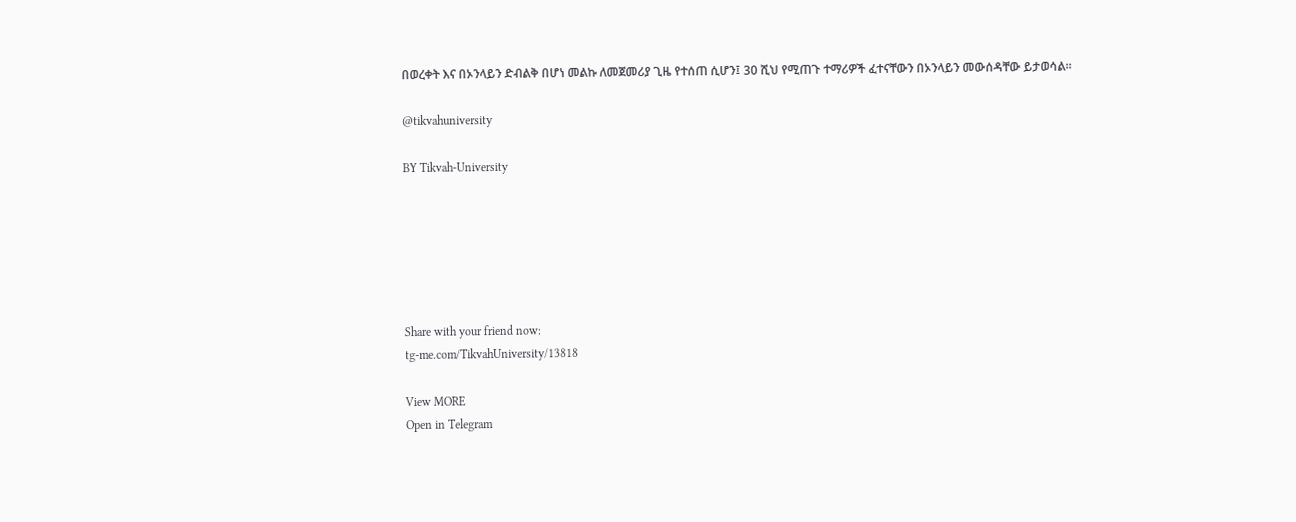በወረቀት እና በኦንላይን ድብልቅ በሆነ መልኩ ለመጀመሪያ ጊዜ የተሰጠ ሲሆን፤ 30 ሺህ የሚጠጉ ተማሪዎች ፈተናቸውን በኦንላይን መውሰዳቸው ይታወሳል።

@tikvahuniversity

BY Tikvah-University






Share with your friend now:
tg-me.com/TikvahUniversity/13818

View MORE
Open in Telegram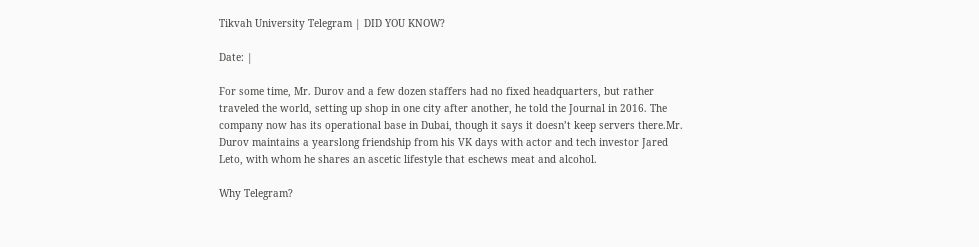Tikvah University Telegram | DID YOU KNOW?

Date: |

For some time, Mr. Durov and a few dozen staffers had no fixed headquarters, but rather traveled the world, setting up shop in one city after another, he told the Journal in 2016. The company now has its operational base in Dubai, though it says it doesn’t keep servers there.Mr. Durov maintains a yearslong friendship from his VK days with actor and tech investor Jared Leto, with whom he shares an ascetic lifestyle that eschews meat and alcohol.

Why Telegram?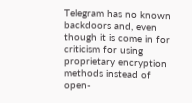Telegram has no known backdoors and, even though it is come in for criticism for using proprietary encryption methods instead of open-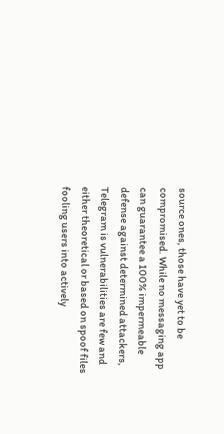source ones, those have yet to be compromised. While no messaging app can guarantee a 100% impermeable defense against determined attackers, Telegram is vulnerabilities are few and either theoretical or based on spoof files fooling users into actively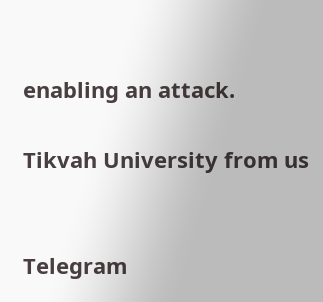enabling an attack.

Tikvah University from us


Telegram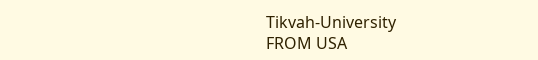Tikvah-University
FROM USA